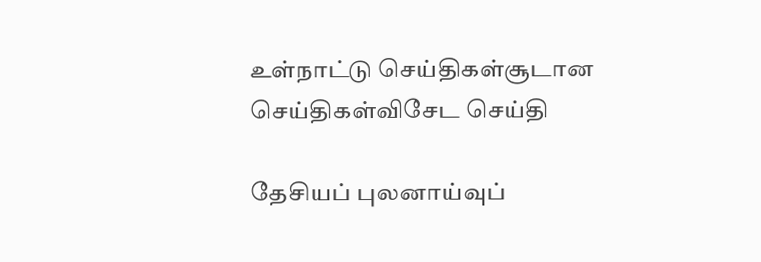உள்நாட்டு செய்திகள்சூடான செய்திகள்விசேட செய்தி

தேசியப் புலனாய்வுப்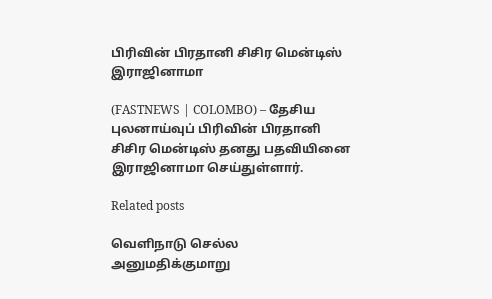பிரிவின் பிரதானி சிசிர மென்டிஸ் இராஜினாமா

(FASTNEWS | COLOMBO) – தேசிய புலனாய்வுப் பிரிவின் பிரதானி சிசிர மென்டிஸ் தனது பதவியினை இராஜினாமா செய்துள்ளார்.

Related posts

வெளிநாடு செல்ல அனுமதிக்குமாறு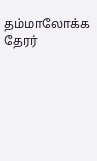தம்மாலோக்க தேரர்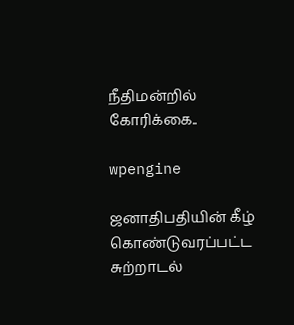நீதிமன்றில் கோரிக்கை..

wpengine

ஜனாதிபதியின் கீழ் கொண்டுவரப்பட்ட சுற்றாடல்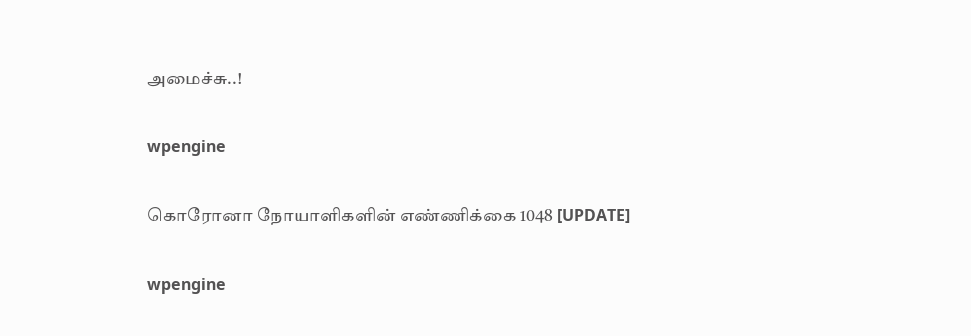அமைச்சு..!

wpengine

கொரோனா நோயாளிகளின் எண்ணிக்கை 1048 [UPDATE]

wpengine